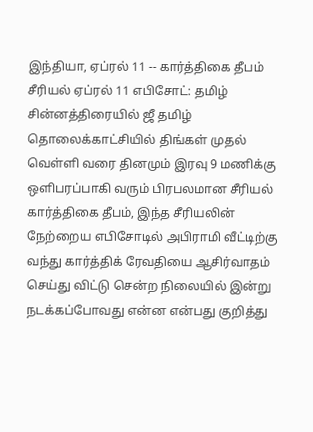இந்தியா, ஏப்ரல் 11 -- கார்த்திகை தீபம் சீரியல் ஏப்ரல் 11 எபிசோட்: தமிழ் சின்னத்திரையில் ஜீ தமிழ் தொலைக்காட்சியில் திங்கள் முதல் வெள்ளி வரை தினமும் இரவு 9 மணிக்கு ஒளிபரப்பாகி வரும் பிரபலமான சீரியல் கார்த்திகை தீபம், இந்த சீரியலின் நேற்றைய எபிசோடில் அபிராமி வீட்டிற்கு வந்து கார்த்திக் ரேவதியை ஆசிர்வாதம் செய்து விட்டு சென்ற நிலையில் இன்று நடக்கப்போவது என்ன என்பது குறித்து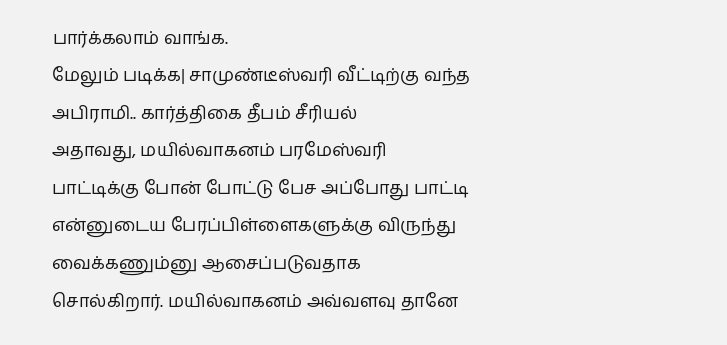பார்க்கலாம் வாங்க.
மேலும் படிக்க| சாமுண்டீஸ்வரி வீட்டிற்கு வந்த அபிராமி.. கார்த்திகை தீபம் சீரியல்
அதாவது, மயில்வாகனம் பரமேஸ்வரி பாட்டிக்கு போன் போட்டு பேச அப்போது பாட்டி என்னுடைய பேரப்பிள்ளைகளுக்கு விருந்து வைக்கணும்னு ஆசைப்படுவதாக சொல்கிறார். மயில்வாகனம் அவ்வளவு தானே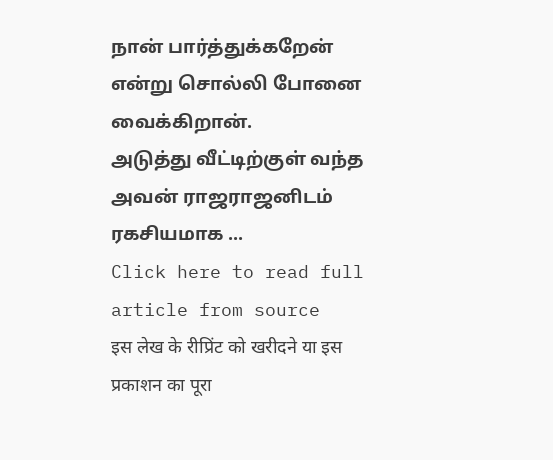நான் பார்த்துக்கறேன் என்று சொல்லி போனை வைக்கிறான்.
அடுத்து வீட்டிற்குள் வந்த அவன் ராஜராஜனிடம் ரகசியமாக ...
Click here to read full article from source
इस लेख के रीप्रिंट को खरीदने या इस प्रकाशन का पूरा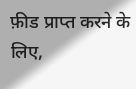फ़ीड प्राप्त करने के लिए,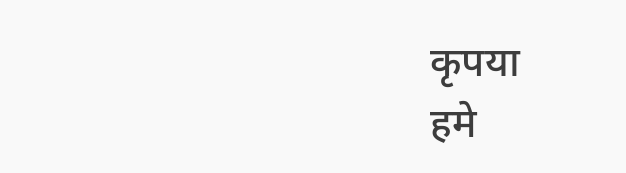कृपया
हमे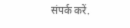संपर्क करें.